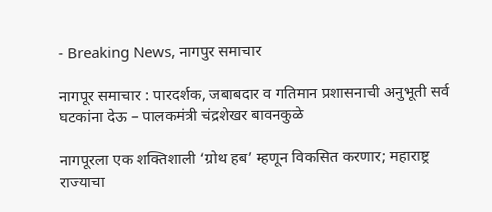- Breaking News, नागपुर समाचार

नागपूर समाचार : पारदर्शक, जबाबदार व गतिमान प्रशासनाची अनुभूती सर्व घटकांना देऊ – पालकमंत्री चंद्रशेखर बावनकुळे

नागपूरला एक शक्तिशाली ‘ग्रोथ हब’ म्हणून विकसित करणार; महाराष्ट्र राज्याचा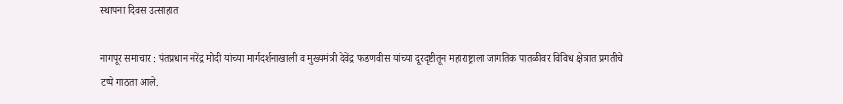स्थापना दिवस उत्साहात

नागपूर समाचार : पंतप्रधान नरेंद्र मोदी यांच्या मार्गदर्शनाखाली व मुख्यमंत्री देवेंद्र फडणवीस यांच्या दूरदृष्टीतून महाराष्ट्राला जागतिक पातळीवर विविध क्षेत्रात प्रगतीचे टप्पे गाठता आले.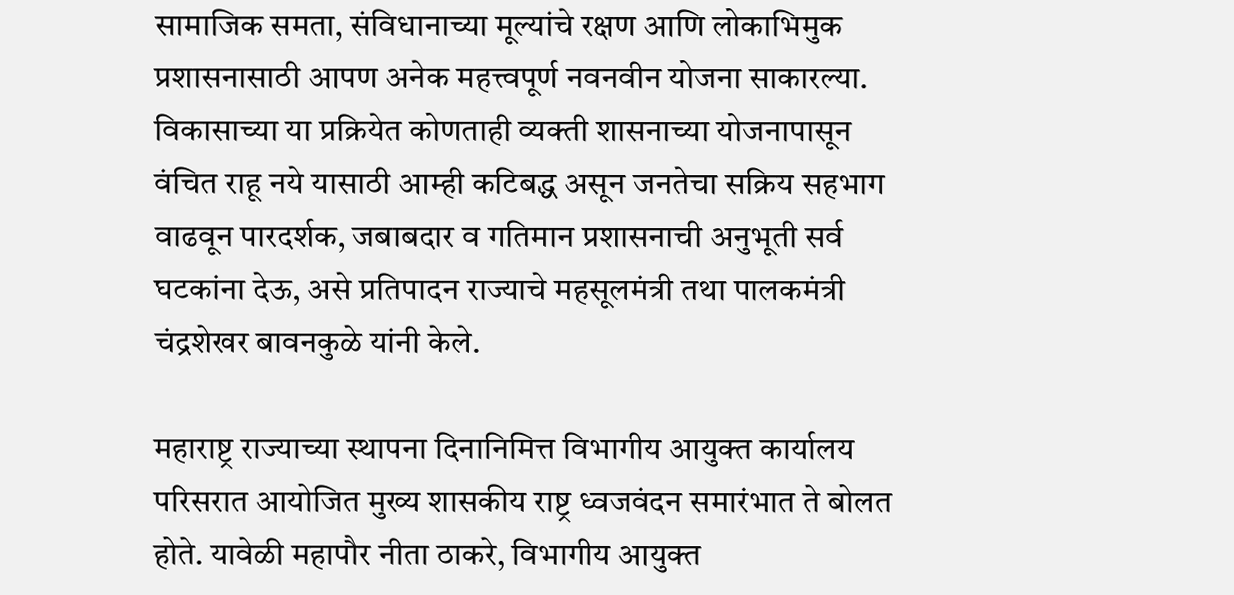सामाजिक समता, संविधानाच्या मूल्यांचे रक्षण आणि लोकाभिमुक प्रशासनासाठी आपण अनेक महत्त्वपूर्ण नवनवीन योजना साकारल्या. विकासाच्या या प्रक्रियेत कोणताही व्यक्ती शासनाच्या योजनापासून वंचित राहू नये यासाठी आम्ही कटिबद्ध असून जनतेचा सक्रिय सहभाग वाढवून पारदर्शक, जबाबदार व गतिमान प्रशासनाची अनुभूती सर्व घटकांना देऊ, असे प्रतिपादन राज्याचे महसूलमंत्री तथा पालकमंत्री चंद्रशेखर बावनकुळे यांनी केले.

महाराष्ट्र राज्याच्या स्थापना दिनानिमित्त विभागीय आयुक्त कार्यालय परिसरात आयोजित मुख्य शासकीय राष्ट्र ध्वजवंदन समारंभात ते बोलत होते. यावेळी महापौर नीता ठाकरे, विभागीय आयुक्त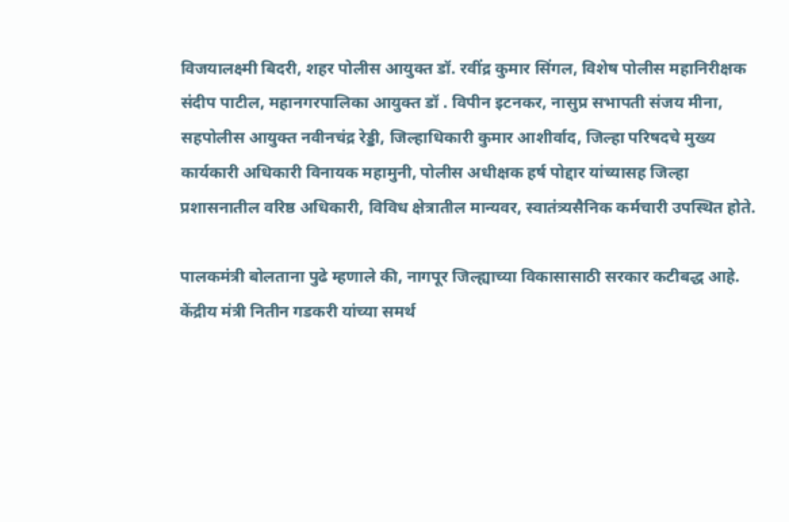विजयालक्ष्मी बिदरी, शहर पोलीस आयुक्त डॉ. रवींद्र कुमार सिंगल, विशेष पोलीस महानिरीक्षक संदीप पाटील, महानगरपालिका आयुक्त डॉ . विपीन इटनकर, नासुप्र सभापती संजय मीना, सहपोलीस आयुक्त नवीनचंद्र रेड्डी, जिल्हाधिकारी कुमार आशीर्वाद, जिल्हा परिषदचे मुख्य कार्यकारी अधिकारी विनायक महामुनी, पोलीस अधीक्षक हर्ष पोद्दार यांच्यासह जिल्हा प्रशासनातील वरिष्ठ अधिकारी, विविध क्षेत्रातील मान्यवर, स्वातंत्र्यसैनिक कर्मचारी उपस्थित होते.

पालकमंत्री बोलताना पुढे म्हणाले की, नागपूर जिल्ह्याच्या विकासासाठी सरकार कटीबद्ध आहे. केंद्रीय मंत्री नितीन गडकरी यांच्या समर्थ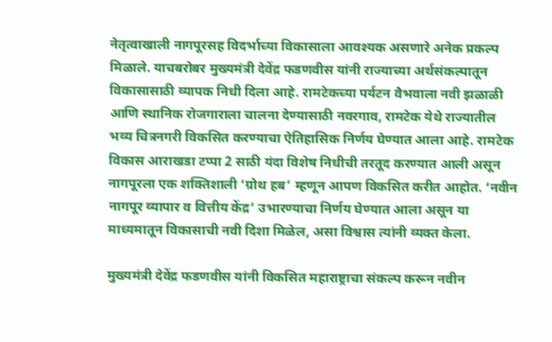नेतृत्वाखाली नागपूरसह विदर्भाच्या विकासाला आवश्यक असणारे अनेक प्रकल्प मिळाले. याचबरोबर मुख्यमंत्री देवेंद्र फडणवीस यांनी राज्याच्या अर्थसंकल्पातून विकासासाठी व्यापक निधी दिला आहे. रामटेकच्या पर्यटन वैभवाला नवी झळाळी आणि स्थानिक रोजगाराला चालना देण्यासाठी नवरगाव, रामटेक येथे राज्यातील भव्य चित्रनगरी विकसित करण्याचा ऐतिहासिक निर्णय घेण्यात आला आहे. रामटेक विकास आराखडा टप्पा 2 साठी यंदा विशेष निधीची तरतूद करण्यात आली असून नागपूरला एक शक्तिशाली ‘ग्रोथ हब’ म्हणून आपण विकसित करीत आहोत. ‘नवीन नागपूर व्यापार व वित्तीय केंद्र’ उभारण्याचा निर्णय घेण्यात आला असून या माध्यमातून विकासाची नवी दिशा मिळेल, असा विश्वास त्यांनी व्यक्त केला.

मुख्यमंत्री देवेंद्र फडणवीस यांनी विकसित महाराष्ट्राचा संकल्प करून नवीन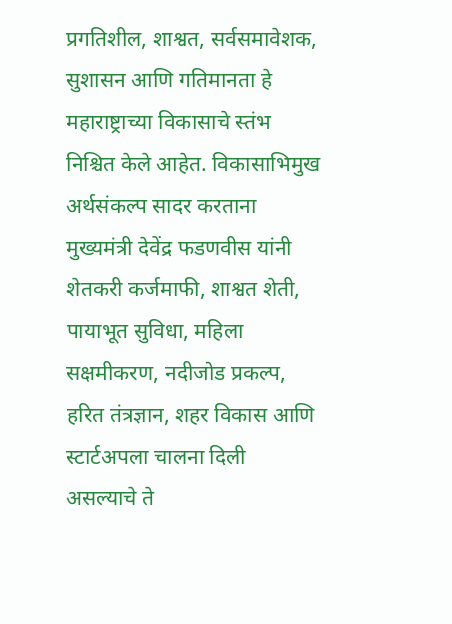प्रगतिशील, शाश्वत, सर्वसमावेशक, सुशासन आणि गतिमानता हे महाराष्ट्राच्या विकासाचे स्तंभ निश्चित केले आहेत. विकासाभिमुख अर्थसंकल्प सादर करताना मुख्यमंत्री देवेंद्र फडणवीस यांनी शेतकरी कर्जमाफी, शाश्वत शेती, पायाभूत सुविधा, महिला सक्षमीकरण, नदीजोड प्रकल्प, हरित तंत्रज्ञान, शहर विकास आणि स्टार्टअपला चालना दिली असल्याचे ते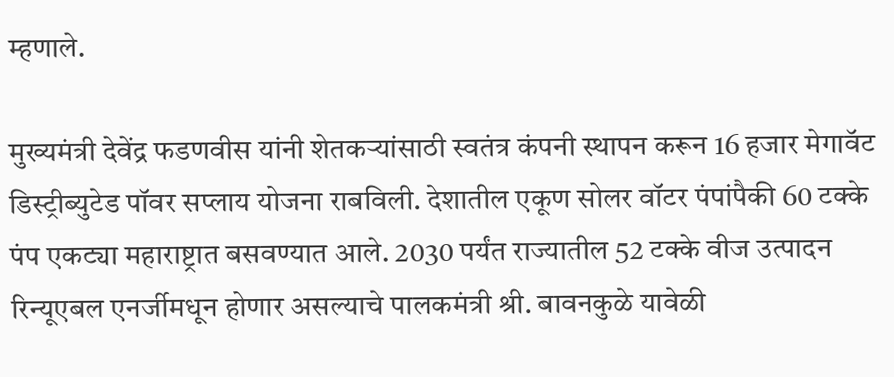म्हणाले.

मुख्यमंत्री देवेंद्र फडणवीस यांनी शेतकऱ्यांसाठी स्वतंत्र कंपनी स्थापन करून 16 हजार मेगावॅट डिस्ट्रीब्युटेड पॉवर सप्लाय योजना राबविली. देशातील एकूण सोलर वॉटर पंपांपैकी 60 टक्के पंप एकट्या महाराष्ट्रात बसवण्यात आले. 2030 पर्यंत राज्यातील 52 टक्के वीज उत्पादन रिन्यूएबल एनर्जीमधून होणार असल्याचे पालकमंत्री श्री. बावनकुळे यावेळी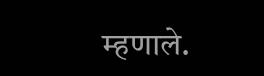म्हणाले.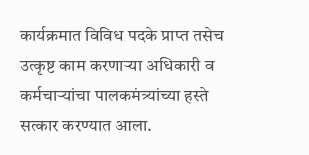कार्यक्रमात विविध पदके प्राप्त तसेच उत्कृष्ट काम करणाऱ्या अधिकारी व कर्मचाऱ्यांचा पालकमंत्र्यांच्या हस्ते सत्कार करण्यात आला.